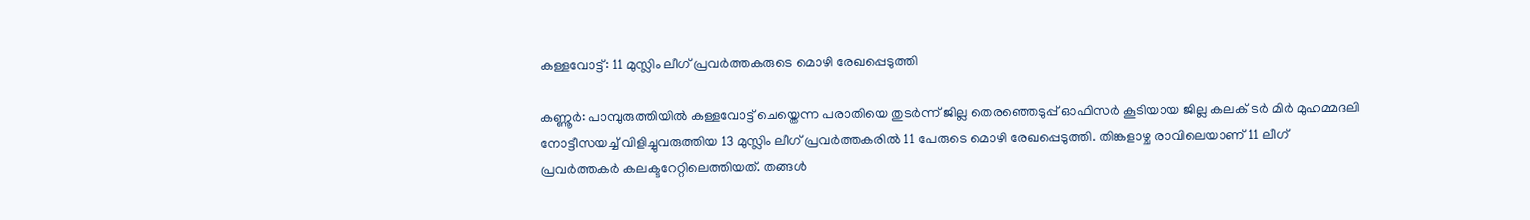കള്ളവോട്ട്: 11 മുസ്ലിം ലീഗ് പ്രവർത്തകരുടെ മൊഴി രേഖപ്പെടുത്തി

കണ്ണൂർ: പാമ്പുരുത്തിയിൽ കള്ളവോട്ട് ചെയ്തെന്ന പരാതിയെ തുടർന്ന് ജില്ല തെരഞ്ഞെടുപ്പ് ഓഫിസർ കൂടിയായ ജില്ല കലക് ടർ മിർ മുഹമ്മദലി നോട്ടീസയച്ച് വിളിച്ചുവരുത്തിയ 13 മുസ്ലിം ലീഗ് പ്രവർത്തകരിൽ 11 പേരുടെ മൊഴി രേഖപ്പെടുത്തി. തിങ്കളാഴ്ച രാവിലെയാണ് 11 ലീഗ് പ്രവർത്തകർ കലക്ടറേറ്റിലെത്തിയത്. തങ്ങൾ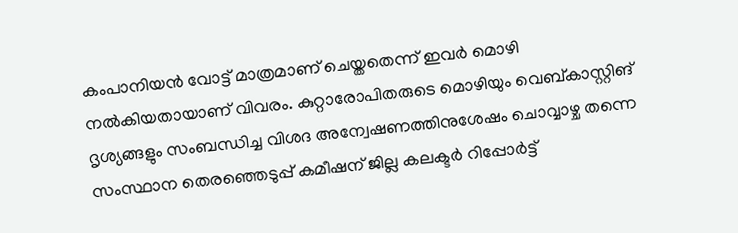കംപാനിയൻ വോട്ട് മാത്രമാണ് ചെയ്തതെന്ന് ഇവർ മൊഴി നൽകിയതായാണ് വിവരം. കുറ്റാരോപിതരുടെ മൊഴിയും വെബ്കാസ്റ്റിങ് ദൃശ്യങ്ങളും സംബന്ധിച്ച വിശദ അന്വേഷണത്തിനുശേഷം ചൊവ്വാഴ്ച തന്നെ സംസ്ഥാന തെരഞ്ഞെടുപ്പ് കമീഷന് ജില്ല കലക്ടർ റിപ്പോർട്ട്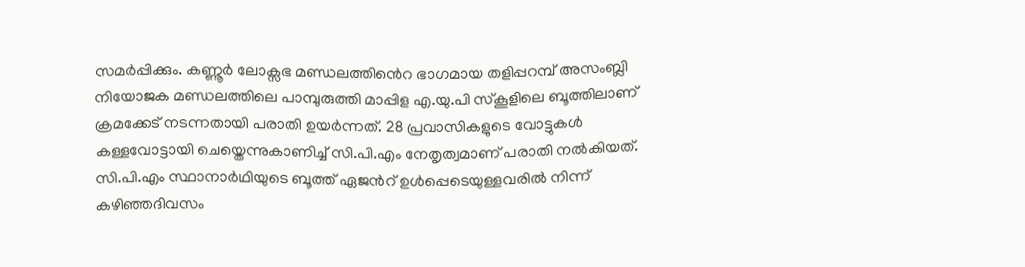സമർപ്പിക്കും. കണ്ണൂർ ലോക്സഭ മണ്ഡലത്തിൻെറ ഭാഗമായ തളിപ്പറമ്പ് അസംബ്ലി നിയോജക മണ്ഡലത്തിലെ പാമ്പുരുത്തി മാപ്പിള എ.യു.പി സ‌്കൂളിലെ ബൂത്തിലാണ് ക്രമക്കേട് നടന്നതായി പരാതി ഉയർന്നത്. 28 പ്രവാസികളുടെ വോട്ടുകൾ കള്ളവോട്ടായി ചെയ്തെന്നുകാണിച്ച് സി.പി.എം നേതൃത്വമാണ് പരാതി നൽകിയത്. സി.പി.എം സ്ഥാനാർഥിയുടെ ബൂത്ത് ഏജൻറ് ഉൾപ്പെടെയുള്ളവരിൽ നിന്ന് കഴിഞ്ഞദിവസം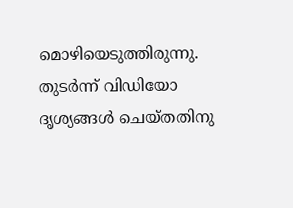മൊഴിയെടുത്തിരുന്നു. തുടർന്ന് വിഡിയോ ദൃശ്യങ്ങൾ ചെയ്തതിനു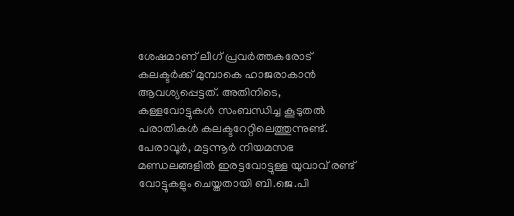ശേഷമാണ് ലീഗ് പ്രവർത്തകരോട് കലക്ടർക്ക് മുമ്പാകെ ഹാജരാകാൻ ആവശ്യപ്പെട്ടത്. അതിനിടെ, കള്ളവോട്ടുകൾ സംബന്ധിച്ച കൂടുതൽ പരാതികൾ കലക്ടറേറ്റിലെത്തുന്നുണ്ട്. പേരാവൂർ, മട്ടന്നൂർ നിയമസഭ മണ്ഡലങ്ങളിൽ ഇരട്ടവോട്ടുള്ള യുവാവ് രണ്ട് വോട്ടുകളും ചെയ്തതായി ബി.ജെ.പി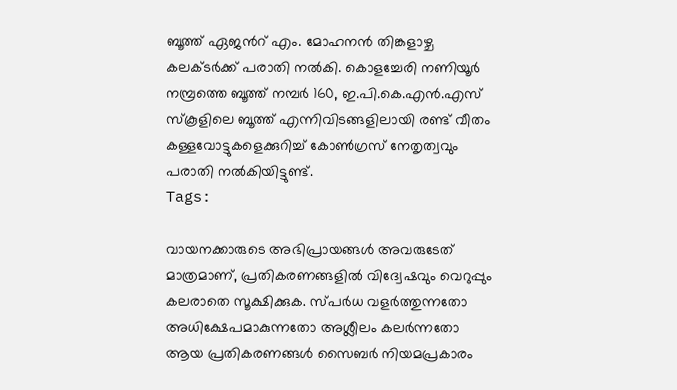ബൂത്ത് ഏജൻറ് എം. മോഹനൻ തിങ്കളാഴ്ച കലക്ടർക്ക് പരാതി നൽകി. കൊളച്ചേരി നണിയൂർ നമ്പ്രത്തെ ബൂത്ത് നമ്പർ 160, ഇ.പി.കെ.എൻ.എസ് സ്കൂളിലെ ബൂത്ത് എന്നിവിടങ്ങളിലായി രണ്ട് വീതം കള്ളവോട്ടുകളെക്കുറിച്ച് കോൺഗ്രസ് നേതൃത്വവും പരാതി നൽകിയിട്ടുണ്ട്.
Tags:

വായനക്കാരുടെ അഭിപ്രായങ്ങള്‍ അവരുടേത് മാത്രമാണ്, പ്രതികരണങ്ങളിൽ വിദ്വേഷവും വെറുപ്പും കലരാതെ സൂക്ഷിക്കുക. സ്പർധ വളർത്തുന്നതോ അധിക്ഷേപമാകുന്നതോ അശ്ലീലം കലർന്നതോ ആയ പ്രതികരണങ്ങൾ സൈബർ നിയമപ്രകാരം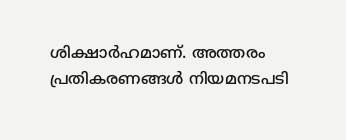ശിക്ഷാർഹമാണ്. അത്തരം പ്രതികരണങ്ങൾ നിയമനടപടി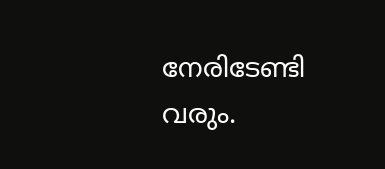നേരിടേണ്ടി വരും.